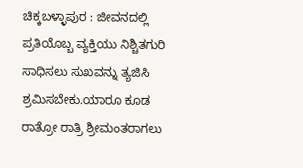ಚಿಕ್ಕಬಳ್ಳಾಪುರ : ಜೀವನದಲ್ಲಿ ಪ್ರತಿಯೊಬ್ಬ ವ್ಯಕ್ತಿಯು ನಿಶ್ಚಿತಗುರಿ ಸಾಧಿಸಲು ಸುಖವನ್ನು ತ್ಯಜಿಸಿ ಶ್ರಮಿಸಬೇಕು.ಯಾರೂ ಕೂಡ ರಾತ್ರೋ ರಾತ್ರಿ ಶ್ರೀಮಂತರಾಗಲು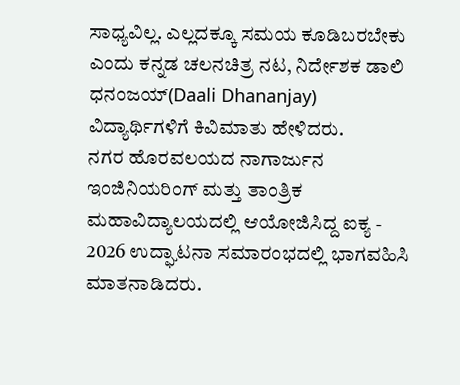ಸಾಧ್ಯವಿಲ್ಲ. ಎಲ್ಲದಕ್ಕೂ ಸಮಯ ಕೂಡಿಬರಬೇಕು ಎಂದು ಕನ್ನಡ ಚಲನಚಿತ್ರ ನಟ, ನಿರ್ದೇಶಕ ಡಾಲಿ ಧನಂಜಯ್(Daali Dhananjay) ವಿದ್ಯಾರ್ಥಿಗಳಿಗೆ ಕಿವಿಮಾತು ಹೇಳಿದರು.
ನಗರ ಹೊರವಲಯದ ನಾಗಾರ್ಜುನ ಇಂಜಿನಿಯರಿಂಗ್ ಮತ್ತು ತಾಂತ್ರಿಕ ಮಹಾವಿದ್ಯಾಲಯದಲ್ಲಿ ಆಯೋಜಿಸಿದ್ದ ಐಕ್ಯ - 2026 ಉದ್ಘಾಟನಾ ಸಮಾರಂಭದಲ್ಲಿ ಭಾಗವಹಿಸಿ ಮಾತನಾಡಿದರು.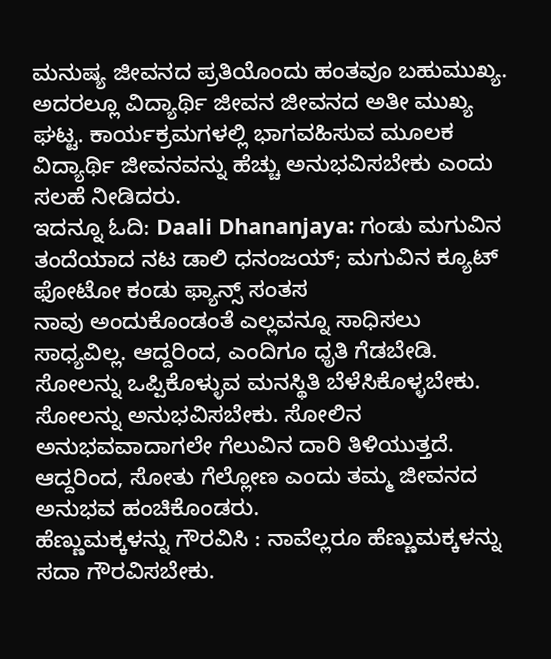ಮನುಷ್ಯ ಜೀವನದ ಪ್ರತಿಯೊಂದು ಹಂತವೂ ಬಹುಮುಖ್ಯ. ಅದರಲ್ಲೂ ವಿದ್ಯಾರ್ಥಿ ಜೀವನ ಜೀವನದ ಅತೀ ಮುಖ್ಯ ಘಟ್ಟ. ಕಾರ್ಯಕ್ರಮಗಳಲ್ಲಿ ಭಾಗವಹಿಸುವ ಮೂಲಕ ವಿದ್ಯಾರ್ಥಿ ಜೀವನವನ್ನು ಹೆಚ್ಚು ಅನುಭವಿಸಬೇಕು ಎಂದು ಸಲಹೆ ನೀಡಿದರು.
ಇದನ್ನೂ ಓದಿ: Daali Dhananjaya: ಗಂಡು ಮಗುವಿನ ತಂದೆಯಾದ ನಟ ಡಾಲಿ ಧನಂಜಯ್; ಮಗುವಿನ ಕ್ಯೂಟ್ ಫೋಟೋ ಕಂಡು ಫ್ಯಾನ್ಸ್ ಸಂತಸ
ನಾವು ಅಂದುಕೊಂಡಂತೆ ಎಲ್ಲವನ್ನೂ ಸಾಧಿಸಲು ಸಾಧ್ಯವಿಲ್ಲ. ಆದ್ದರಿಂದ, ಎಂದಿಗೂ ಧೃತಿ ಗೆಡಬೇಡಿ. ಸೋಲನ್ನು ಒಪ್ಪಿಕೊಳ್ಳುವ ಮನಸ್ಥಿತಿ ಬೆಳೆಸಿಕೊಳ್ಳಬೇಕು. ಸೋಲನ್ನು ಅನುಭವಿಸಬೇಕು. ಸೋಲಿನ ಅನುಭವವಾದಾಗಲೇ ಗೆಲುವಿನ ದಾರಿ ತಿಳಿಯುತ್ತದೆ. ಆದ್ದರಿಂದ, ಸೋತು ಗೆಲ್ಲೋಣ ಎಂದು ತಮ್ಮ ಜೀವನದ ಅನುಭವ ಹಂಚಿಕೊಂಡರು.
ಹೆಣ್ಣುಮಕ್ಕಳನ್ನು ಗೌರವಿಸಿ : ನಾವೆಲ್ಲರೂ ಹೆಣ್ಣುಮಕ್ಕಳನ್ನು ಸದಾ ಗೌರವಿಸಬೇಕು.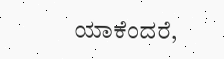ಯಾಕೆಂದರೆ,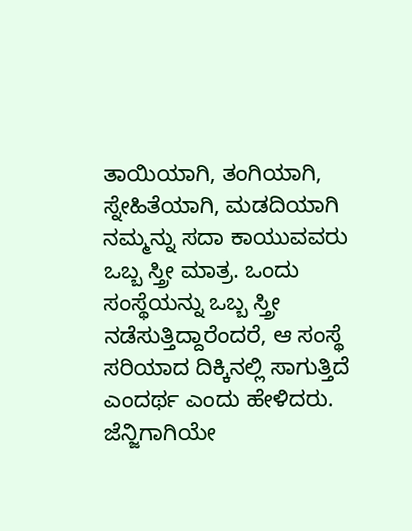ತಾಯಿಯಾಗಿ, ತಂಗಿಯಾಗಿ, ಸ್ನೇಹಿತೆಯಾಗಿ, ಮಡದಿಯಾಗಿ ನಮ್ಮನ್ನು ಸದಾ ಕಾಯುವವರು ಒಬ್ಬ ಸ್ತ್ರೀ ಮಾತ್ರ. ಒಂದು ಸಂಸ್ಥೆಯನ್ನು ಒಬ್ಬ ಸ್ತ್ರೀ ನಡೆಸುತ್ತಿದ್ದಾರೆಂದರೆ, ಆ ಸಂಸ್ಥೆ ಸರಿಯಾದ ದಿಕ್ಕಿನಲ್ಲಿ ಸಾಗುತ್ತಿದೆ ಎಂದರ್ಥ ಎಂದು ಹೇಳಿದರು.
ಜೆನ್ಜಿಗಾಗಿಯೇ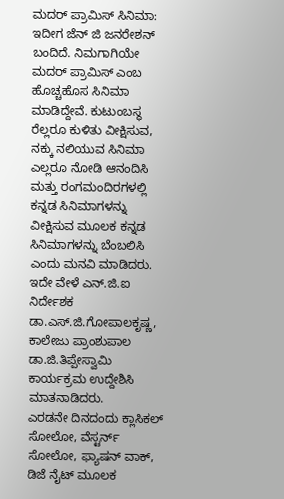ಮದರ್ ಪ್ರಾಮಿಸ್ ಸಿನಿಮಾ: ಇದೀಗ ಜೆನ್ ಜಿ ಜನರೇಶನ್ ಬಂದಿದೆ. ನಿಮಗಾಗಿಯೇ ಮದರ್ ಪ್ರಾಮಿಸ್ ಎಂಬ ಹೊಚ್ಚಹೊಸ ಸಿನಿಮಾ ಮಾಡಿದ್ದೇವೆ. ಕುಟುಂಬಸ್ಥ ರೆಲ್ಲರೂ ಕುಳಿತು ವೀಕ್ಷಿಸುವ, ನಕ್ಕು ನಲಿಯುವ ಸಿನಿಮಾ ಎಲ್ಲರೂ ನೋಡಿ ಆನಂದಿಸಿ ಮತ್ತು ರಂಗಮಂದಿರಗಳಲ್ಲಿ ಕನ್ನಡ ಸಿನಿಮಾಗಳನ್ನು ವೀಕ್ಷಿಸುವ ಮೂಲಕ ಕನ್ನಡ ಸಿನಿಮಾಗಳನ್ನು ಬೆಂಬಲಿಸಿ ಎಂದು ಮನವಿ ಮಾಡಿದರು.
ಇದೇ ವೇಳೆ ಎನ್.ಜಿ.ಐ ನಿರ್ದೇಶಕ ಡಾ.ಎಸ್.ಜಿ.ಗೋಪಾಲಕೃಷ್ಣ, ಕಾಲೇಜು ಪ್ರಾಂಶುಪಾಲ ಡಾ.ಜಿ.ತಿಪ್ಪೇಸ್ವಾಮಿ ಕಾರ್ಯಕ್ರಮ ಉದ್ದೇಶಿಸಿ ಮಾತನಾಡಿದರು.
ಎರಡನೇ ದಿನದಂದು ಕ್ಲಾಸಿಕಲ್ ಸೋಲೋ, ವೆಸ್ಟರ್ನ್ ಸೋಲೋ, ಫ್ಯಾಷನ್ ವಾಕ್, ಡಿಜೆ ನೈಟ್ ಮೂಲಕ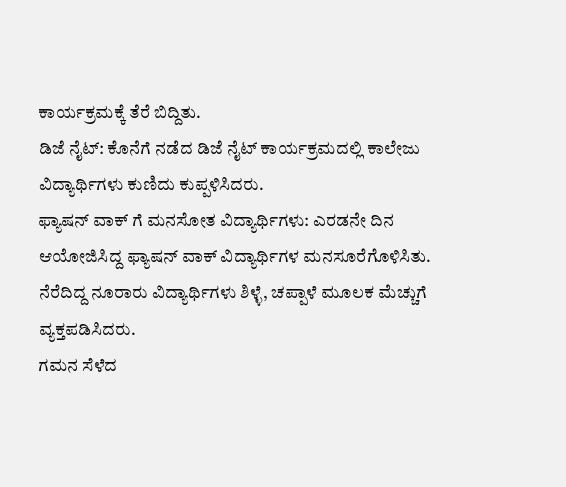ಕಾರ್ಯಕ್ರಮಕ್ಕೆ ತೆರೆ ಬಿದ್ದಿತು.
ಡಿಜೆ ನೈಟ್: ಕೊನೆಗೆ ನಡೆದ ಡಿಜೆ ನೈಟ್ ಕಾರ್ಯಕ್ರಮದಲ್ಲಿ ಕಾಲೇಜು ವಿದ್ಯಾರ್ಥಿಗಳು ಕುಣಿದು ಕುಪ್ಪಳಿಸಿದರು.
ಫ್ಯಾಷನ್ ವಾಕ್ ಗೆ ಮನಸೋತ ವಿದ್ಯಾರ್ಥಿಗಳು: ಎರಡನೇ ದಿನ ಆಯೋಜಿಸಿದ್ದ ಫ್ಯಾಷನ್ ವಾಕ್ ವಿದ್ಯಾರ್ಥಿಗಳ ಮನಸೂರೆಗೊಳಿಸಿತು. ನೆರೆದಿದ್ದ ನೂರಾರು ವಿದ್ಯಾರ್ಥಿಗಳು ಶಿಳ್ಳೆ, ಚಪ್ಪಾಳೆ ಮೂಲಕ ಮೆಚ್ಚುಗೆ ವ್ಯಕ್ತಪಡಿಸಿದರು.
ಗಮನ ಸೆಳೆದ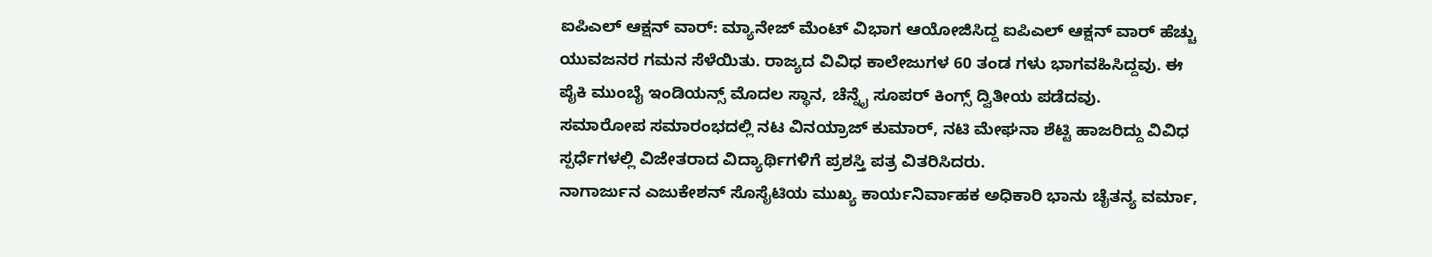ಐಪಿಎಲ್ ಆಕ್ಷನ್ ವಾರ್: ಮ್ಯಾನೇಜ್ ಮೆಂಟ್ ವಿಭಾಗ ಆಯೋಜಿಸಿದ್ದ ಐಪಿಎಲ್ ಆಕ್ಷನ್ ವಾರ್ ಹೆಚ್ಚು ಯುವಜನರ ಗಮನ ಸೆಳೆಯಿತು. ರಾಜ್ಯದ ವಿವಿಧ ಕಾಲೇಜುಗಳ 60 ತಂಡ ಗಳು ಭಾಗವಹಿಸಿದ್ದವು. ಈ ಪೈಕಿ ಮುಂಬೈ ಇಂಡಿಯನ್ಸ್ ಮೊದಲ ಸ್ಥಾನ, ಚೆನ್ನೈ ಸೂಪರ್ ಕಿಂಗ್ಸ್ ದ್ವಿತೀಯ ಪಡೆದವು.
ಸಮಾರೋಪ ಸಮಾರಂಭದಲ್ಲಿ ನಟ ವಿನಯ್ರಾಜ್ ಕುಮಾರ್, ನಟಿ ಮೇಘನಾ ಶೆಟ್ಟಿ ಹಾಜರಿದ್ದು ವಿವಿಧ ಸ್ಪರ್ಧೆಗಳಲ್ಲಿ ವಿಜೇತರಾದ ವಿದ್ಯಾರ್ಥಿಗಳಿಗೆ ಪ್ರಶಸ್ತಿ ಪತ್ರ ವಿತರಿಸಿದರು.
ನಾಗಾರ್ಜುನ ಎಜುಕೇಶನ್ ಸೊಸೈಟಿಯ ಮುಖ್ಯ ಕಾರ್ಯನಿರ್ವಾಹಕ ಅಧಿಕಾರಿ ಭಾನು ಚೈತನ್ಯ ವರ್ಮಾ,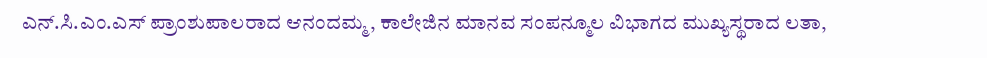ಎನ್.ಸಿ.ಎಂ.ಎಸ್ ಪ್ರಾಂಶುಪಾಲರಾದ ಆನಂದಮ್ಮ, ಕಾಲೇಜಿನ ಮಾನವ ಸಂಪನ್ಮೂಲ ವಿಭಾಗದ ಮುಖ್ಯಸ್ಥರಾದ ಲತಾ,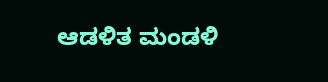ಆಡಳಿತ ಮಂಡಳಿ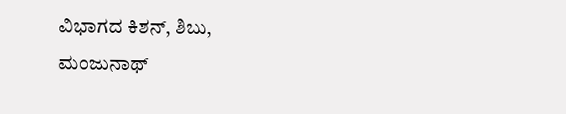ವಿಭಾಗದ ಕಿಶನ್, ಶಿಬು, ಮಂಜುನಾಥ್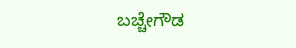ಬಚ್ಚೇಗೌಡ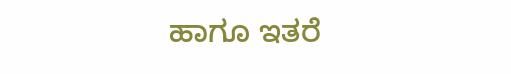ಹಾಗೂ ಇತರೆ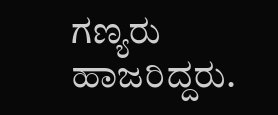ಗಣ್ಯರು ಹಾಜರಿದ್ದರು.